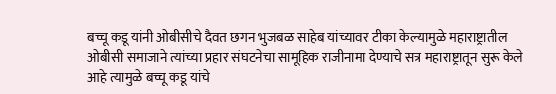बच्चू कडू यांनी ओबीसीचे दैवत छगन भुजबळ साहेब यांच्यावर टीका केल्यामुळे महाराष्ट्रातील ओबीसी समाजाने त्यांच्या प्रहार संघटनेचा सामूहिक राजीनामा देण्याचे सत्र महाराष्ट्रातून सुरू केले आहे त्यामुळे बच्चू कडू यांचे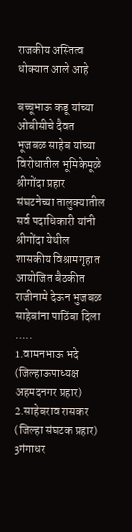राजकीय अस्तित्व धोक्यात आले आहे

बच्चूभाऊ कडू यांच्या ओबीसीचे दैवत भूजबळ साहेब यांच्या विरोधातील भूमिकेमूळे श्रीगोंदा प्रहार संघटनेच्या तालुक्यातील सर्व पदाधिकारी यांनी श्रीगोंदा येथील शासकीय विश्रामगृहात आयोजित बैठकीत राजीनामे देऊन भुजबळ साहेबांना पाठिंबा दिला …..
1.वामनभाऊ भदे (जिल्हाऊपाध्यक्ष अहमदनगर प्रहार)
2.साहेबराव रासकर (जिल्हा संघटक प्रहार)
3गंगाधर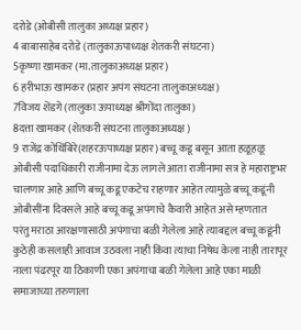दरोडे (ओबीसी तालुका अध्यक्ष प्रहार)
4 बाबासाहेब दरोडे (तालुकाऊपाध्यक्ष शेतकरी संघटना)
5कृष्णा खामकर (मा.तालुकाअध्यक्ष प्रहार)
6 हरीभाऊ खामकर (प्रहार अपंग संघटना तालुकाअध्यक्ष)
7विजय शेंडगे (तालुका ऊपाध्यक्ष श्रीगोंदा तालुका)
8दत्ता खामकर (शेतकरी संघटना तालुकाअध्यक्ष )
9 राजेंद्र कोथिंबिरे(शहरऊपाध्यक्ष प्रहार) बच्चू कडू बसून आता हळूहळू ओबीसी पदाधिकारी राजीनामा देऊ लागले आता राजीनामा सत्र हे महाराष्ट्रभर चालणार आहे आणि बच्चू कडू एकटेच राहणार आहेत त्यामुळे बच्चू कडूंनी ओबीसींना दिवसले आहे बच्चू कडू अपंगाचे कैवारी आहेत असे म्हणतात
परंतु मराठा आरक्षणासाठी अपंगाचा बळी गेलेला आहे त्याबद्दल बच्चू कडूंनी कुठेही कसलाही आवाज उठवला नाही किंवा त्याचा निषेध केला नाही तारापूर नाला पंढरपूर या ठिकाणी एका अपंगाचा बळी गेलेला आहे एका माळी समाजाच्या तरुणाला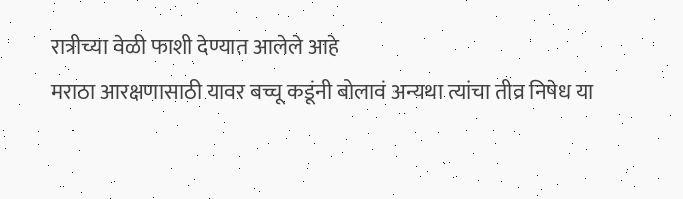रात्रीच्या वेळी फाशी देण्यात आलेले आहे
मराठा आरक्षणासाठी यावर बच्चू कडूंनी बोलावं अन्यथा त्यांचा तीव्र निषेध या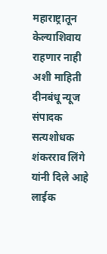महाराष्ट्रातून केल्याशिवाय राहणार नाही अशी माहिती दीनबंधू न्यूज संपादक सत्यशोधक शंकरराव लिंगे यांनी दिले आहे लाईक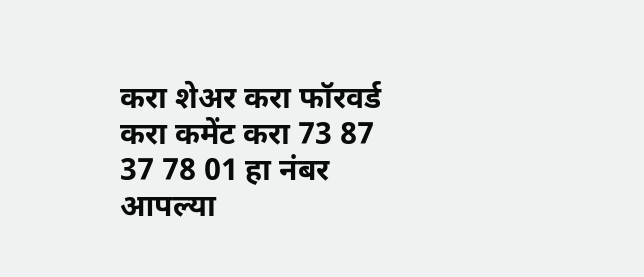करा शेअर करा फॉरवर्ड करा कमेंट करा 73 87 37 78 01 हा नंबर आपल्या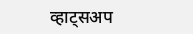व्हाट्सअप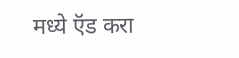मध्ये ऍड करा